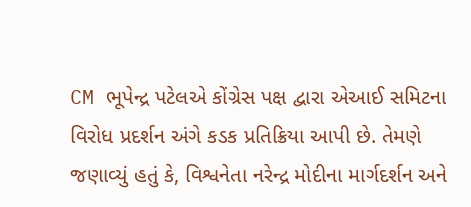CM ભૂપેન્દ્ર પટેલએ કોંગ્રેસ પક્ષ દ્વારા એઆઈ સમિટના વિરોધ પ્રદર્શન અંગે કડક પ્રતિક્રિયા આપી છે. તેમણે જણાવ્યું હતું કે, વિશ્વનેતા નરેન્દ્ર મોદીના માર્ગદર્શન અને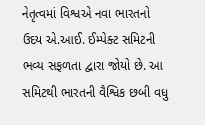નેતૃત્વમાં વિશ્વએ નવા ભારતનો ઉદય એ.આઈ. ઈમ્પેક્ટ સમિટની ભવ્ય સફળતા દ્વારા જોયો છે. આ સમિટથી ભારતની વૈશ્વિક છબી વધુ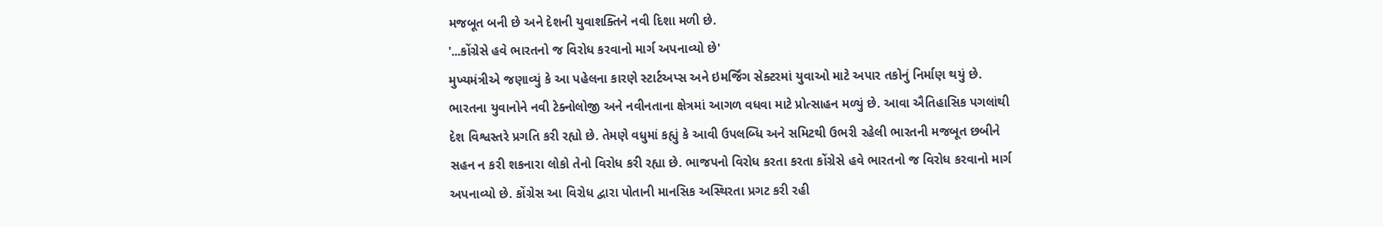મજબૂત બની છે અને દેશની યુવાશક્તિને નવી દિશા મળી છે.
'...કોંગ્રેસે હવે ભારતનો જ વિરોધ કરવાનો માર્ગ અપનાવ્યો છે'
મુખ્યમંત્રીએ જણાવ્યું કે આ પહેલના કારણે સ્ટાર્ટઅપ્સ અને ઇમર્જિંગ સેક્ટરમાં યુવાઓ માટે અપાર તકોનું નિર્માણ થયું છે. ભારતના યુવાનોને નવી ટેક્નોલોજી અને નવીનતાના ક્ષેત્રમાં આગળ વધવા માટે પ્રોત્સાહન મળ્યું છે. આવા ઐતિહાસિક પગલાંથી દેશ વિશ્વસ્તરે પ્રગતિ કરી રહ્યો છે. તેમણે વધુમાં કહ્યું કે આવી ઉપલબ્ધિ અને સમિટથી ઉભરી રહેલી ભારતની મજબૂત છબીને સહન ન કરી શકનારા લોકો તેનો વિરોધ કરી રહ્યા છે. ભાજપનો વિરોધ કરતા કરતા કોંગ્રેસે હવે ભારતનો જ વિરોધ કરવાનો માર્ગ અપનાવ્યો છે. કોંગ્રેસ આ વિરોધ દ્વારા પોતાની માનસિક અસ્થિરતા પ્રગટ કરી રહી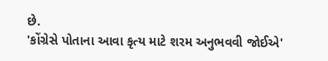છે.
'કોંગ્રેસે પોતાના આવા કૃત્ય માટે શરમ અનુભવવી જોઈએ'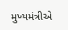મુખ્યમંત્રીએ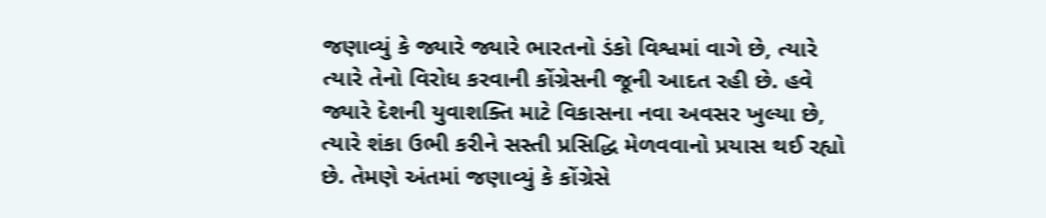જણાવ્યું કે જ્યારે જ્યારે ભારતનો ડંકો વિશ્વમાં વાગે છે, ત્યારે ત્યારે તેનો વિરોધ કરવાની કોંગ્રેસની જૂની આદત રહી છે. હવે જ્યારે દેશની યુવાશક્તિ માટે વિકાસના નવા અવસર ખુલ્યા છે, ત્યારે શંકા ઉભી કરીને સસ્તી પ્રસિદ્ધિ મેળવવાનો પ્રયાસ થઈ રહ્યો છે. તેમણે અંતમાં જણાવ્યું કે કોંગ્રેસે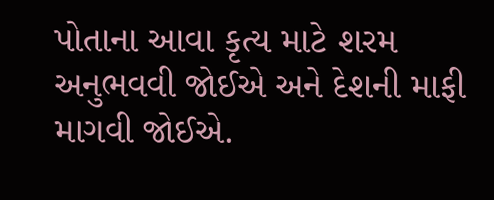પોતાના આવા કૃત્ય માટે શરમ અનુભવવી જોઈએ અને દેશની માફી માગવી જોઈએ.